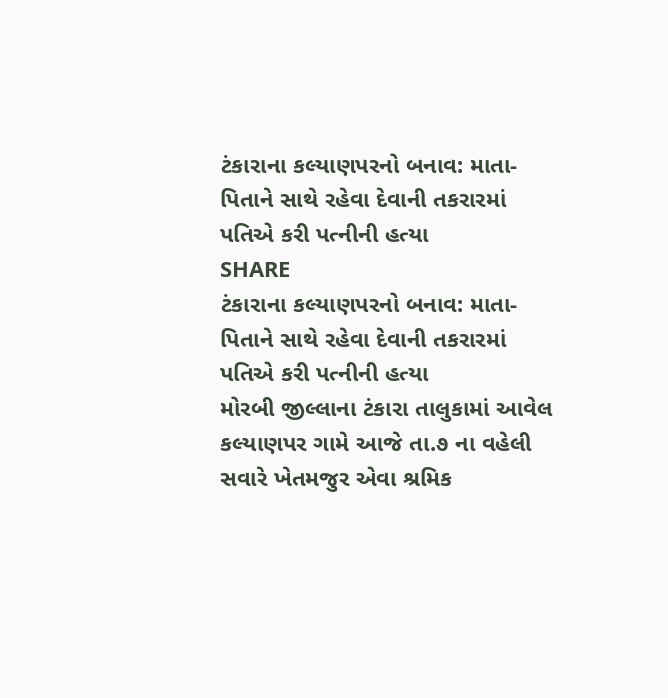ટંકારાના કલ્યાણપરનો બનાવ: માતા-પિતાને સાથે રહેવા દેવાની તકરારમાં પતિએ કરી પત્નીની હત્યા
SHARE
ટંકારાના કલ્યાણપરનો બનાવ: માતા-પિતાને સાથે રહેવા દેવાની તકરારમાં પતિએ કરી પત્નીની હત્યા
મોરબી જીલ્લાના ટંકારા તાલુકામાં આવેલ કલ્યાણપર ગામે આજે તા.૭ ના વહેલી સવારે ખેતમજુર એવા શ્રમિક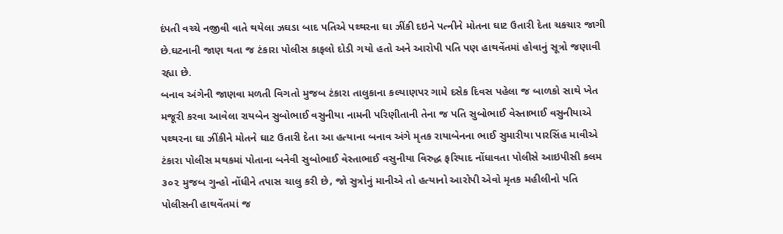દંપતી વચ્ચે નજીવી વાતે થયેલા ઝઘડા બાદ પતિએ પથ્થરના ઘા ઝીંકી દઇને પત્નીને મોતના ઘાટ ઉતારી દેતા ચકચાર જાગી છે.ઘટનાની જાણ થતા જ ટંકારા પોલીસ કાફલો દોડી ગયો હતો અને આરોપી પતિ પણ હાથવેંતમાં હોવાનું સૂત્રો જણાવી રહ્યા છે.
બનાવ અંગેની જાણવા મળતી વિગતો મુજબ ટંકારા તાલુકાના કલ્યાણપર ગામે દસેક દિવસ પહેલા જ બાળકો સાથે ખેત મજૂરી કરવા આવેલા રાયબેન સુબોભાઈ વસુનીયા નામની પરિણીતાની તેના જ પતિ સુબોભાઈ વેસ્તાભાઈ વસુનીયાએ પથ્થરના ઘા ઝીંકીને મોતને ઘાટ ઉતારી દેતા આ હત્યાના બનાવ અંગે મૃતક રાયાબેનના ભાઈ સુમારીયા પારસિંહ માવીએ ટંકારા પોલીસ મથકમાં પોતાના બનેવી સુબોભાઈ વેસ્તાભાઈ વસુનીયા વિરુદ્ધ ફરિયાદ નોંધાવતા પોલીસે આઇપીસી કલમ ૩૦૨ મુજબ ગુન્હો નોંધીને તપાસ ચાલુ કરી છે, જો સુત્રોનું માનીએ તો હત્યાનો આરોપી એવો મૃતક મહીલીનો પતિ પોલીસની હાથવેંતમાં જ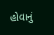હોવાનું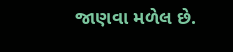જાણવા મળેલ છે.